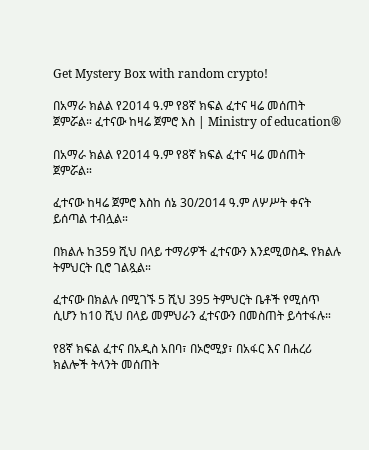Get Mystery Box with random crypto!

በአማራ ክልል የ2014 ዓ.ም የ8ኛ ክፍል ፈተና ዛሬ መሰጠት ጀምሯል። ፈተናው ከዛሬ ጀምሮ እስ | Ministry of education®

በአማራ ክልል የ2014 ዓ.ም የ8ኛ ክፍል ፈተና ዛሬ መሰጠት ጀምሯል።

ፈተናው ከዛሬ ጀምሮ እስከ ሰኔ 30/2014 ዓ.ም ለሦሥት ቀናት ይሰጣል ተብሏል።

በክልሉ ከ359 ሺህ በላይ ተማሪዎች ፈተናውን እንደሚወስዱ የክልሉ ትምህርት ቢሮ ገልጿል።

ፈተናው በክልሉ በሚገኙ 5 ሺህ 395 ትምህርት ቤቶች የሚሰጥ ሲሆን ከ10 ሺህ በላይ መምህራን ፈተናውን በመስጠት ይሳተፋሉ።

የ8ኛ ክፍል ፈተና በአዲስ አበባ፣ በኦሮሚያ፣ በአፋር እና በሐረሪ ክልሎች ትላንት መሰጠት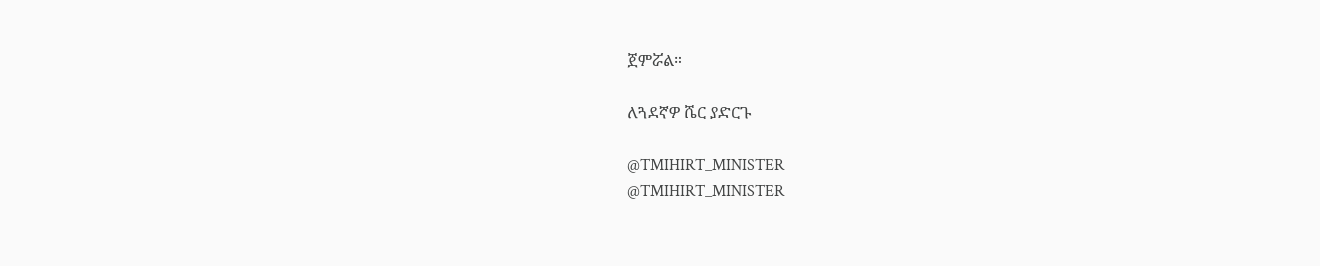ጀምሯል።

ለጓደኛዎ ሼር ያድርጉ

@TMIHIRT_MINISTER
@TMIHIRT_MINISTER